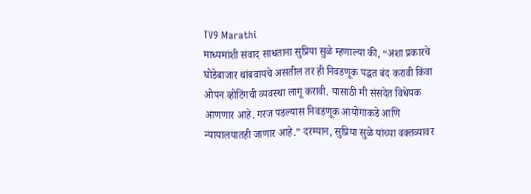TV9 Marathi
माध्यमांशी संवाद साधताना सुप्रिया सुळे म्हणाल्या की, “अशा प्रकारचे घोडेबाजार थांबवायचे असतील तर ही निवडणूक पद्धत बंद करावी किंवा ओपन व्होटिंगची व्यवस्था लागू करावी. यासाठी मी संसदेत विधेयक आणणार आहे. गरज पडल्यास निवडणूक आयोगाकडे आणि न्यायालयातही जाणार आहे.” दरम्यान, सुप्रिया सुळे यांच्या वक्तव्यावर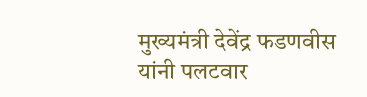मुख्यमंत्री देवेंद्र फडणवीस यांनी पलटवार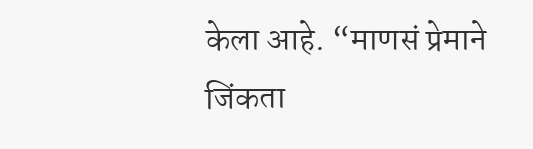केला आहे. “माणसं प्रेमाने जिंकता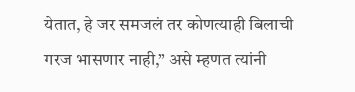येतात, हे जर समजलं तर कोणत्याही बिलाची गरज भासणार नाही,” असे म्हणत त्यांनी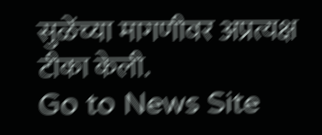सुळेंच्या मागणीवर अप्रत्यक्ष टीका केली.
Go to News Site